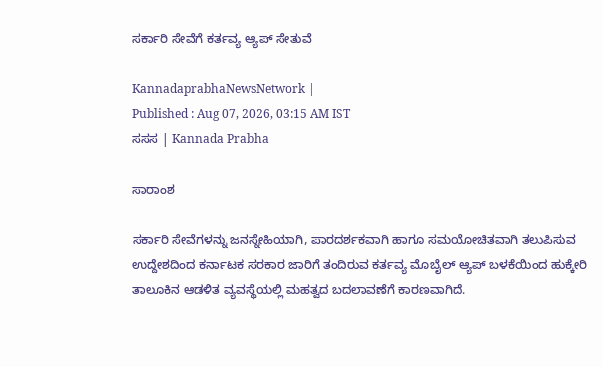ಸರ್ಕಾರಿ ಸೇವೆಗೆ ಕರ್ತವ್ಯ ಆ್ಯಪ್ ಸೇತುವೆ

KannadaprabhaNewsNetwork |
Published : Aug 07, 2026, 03:15 AM IST
ಸಸಸ | Kannada Prabha

ಸಾರಾಂಶ

ಸರ್ಕಾರಿ ಸೇವೆಗಳನ್ನು ಜನಸ್ನೇಹಿಯಾಗಿ, ಪಾರದರ್ಶಕವಾಗಿ ಹಾಗೂ ಸಮಯೋಚಿತವಾಗಿ ತಲುಪಿಸುವ ಉದ್ದೇಶದಿಂದ ಕರ್ನಾಟಕ ಸರಕಾರ ಜಾರಿಗೆ ತಂದಿರುವ ಕರ್ತವ್ಯ ಮೊಬೈಲ್ ಆ್ಯಪ್ ಬಳಕೆಯಿಂದ ಹುಕ್ಕೇರಿ ತಾಲೂಕಿನ ಆಡಳಿತ ವ್ಯವಸ್ಥೆಯಲ್ಲಿ ಮಹತ್ವದ ಬದಲಾವಣೆಗೆ ಕಾರಣವಾಗಿದೆ.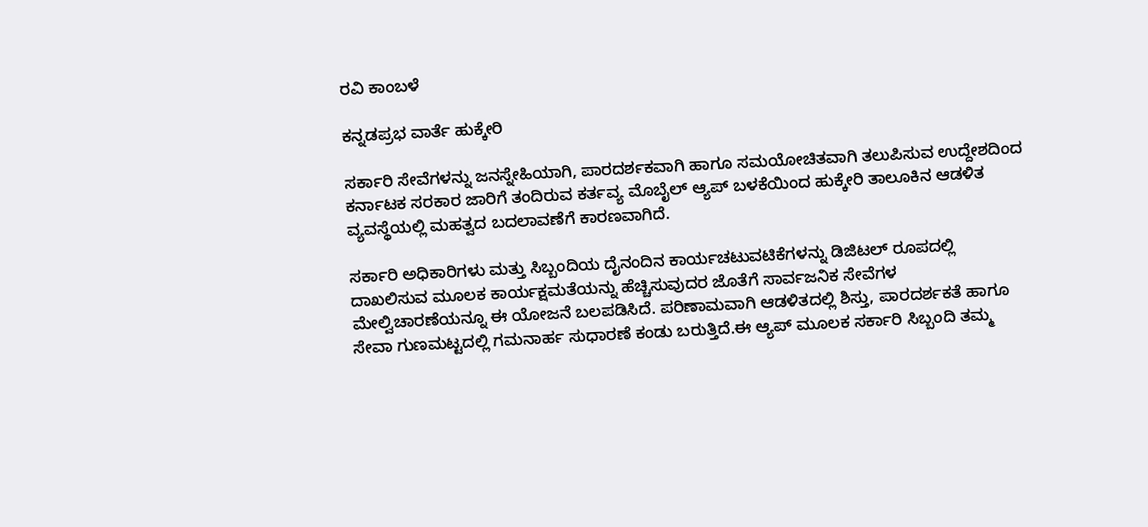ರವಿ ಕಾಂಬಳೆ

ಕನ್ನಡಪ್ರಭ ವಾರ್ತೆ ಹುಕ್ಕೇರಿ

ಸರ್ಕಾರಿ ಸೇವೆಗಳನ್ನು ಜನಸ್ನೇಹಿಯಾಗಿ, ಪಾರದರ್ಶಕವಾಗಿ ಹಾಗೂ ಸಮಯೋಚಿತವಾಗಿ ತಲುಪಿಸುವ ಉದ್ದೇಶದಿಂದ ಕರ್ನಾಟಕ ಸರಕಾರ ಜಾರಿಗೆ ತಂದಿರುವ ಕರ್ತವ್ಯ ಮೊಬೈಲ್ ಆ್ಯಪ್ ಬಳಕೆಯಿಂದ ಹುಕ್ಕೇರಿ ತಾಲೂಕಿನ ಆಡಳಿತ ವ್ಯವಸ್ಥೆಯಲ್ಲಿ ಮಹತ್ವದ ಬದಲಾವಣೆಗೆ ಕಾರಣವಾಗಿದೆ.

ಸರ್ಕಾರಿ ಅಧಿಕಾರಿಗಳು ಮತ್ತು ಸಿಬ್ಬಂದಿಯ ದೈನಂದಿನ ಕಾರ್ಯಚಟುವಟಿಕೆಗಳನ್ನು ಡಿಜಿಟಲ್ ರೂಪದಲ್ಲಿ ದಾಖಲಿಸುವ ಮೂಲಕ ಕಾರ್ಯಕ್ಷಮತೆಯನ್ನು ಹೆಚ್ಚಿಸುವುದರ ಜೊತೆಗೆ ಸಾರ್ವಜನಿಕ ಸೇವೆಗಳ ಮೇಲ್ವಿಚಾರಣೆಯನ್ನೂ ಈ ಯೋಜನೆ ಬಲಪಡಿಸಿದೆ. ಪರಿಣಾಮವಾಗಿ ಆಡಳಿತದಲ್ಲಿ ಶಿಸ್ತು, ಪಾರದರ್ಶಕತೆ ಹಾಗೂ ಸೇವಾ ಗುಣಮಟ್ಟದಲ್ಲಿ ಗಮನಾರ್ಹ ಸುಧಾರಣೆ ಕಂಡು ಬರುತ್ತಿದೆ.ಈ ಆ್ಯಪ್ ಮೂಲಕ ಸರ್ಕಾರಿ ಸಿಬ್ಬಂದಿ ತಮ್ಮ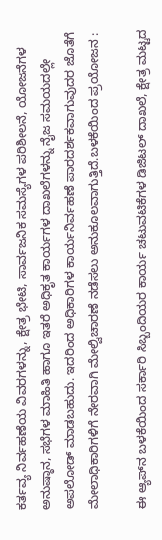ಕರ್ತವ್ಯ ನಿರ್ವಹಣೆಯ ವಿವರಗಳನ್ನು, ಕ್ಷೇತ್ರ ಭೇಟಿ, ಸಾರ್ವಜನಿಕ ಸಮಸ್ಯೆಗಳ ಪರಿಶೀಲನೆ, ಯೋಜನೆಗಳ ಅನುಷ್ಠಾನ, ಸಭೆಗಳ ಮಾಹಿತಿ ಹಾಗೂ ಇತರೆ ಅಧಿಕೃತ ಕಾರ್ಯಗಳ ದಾಖಲೆಗಳನ್ನು ನೈಜ ಸಮಯದಲ್ಲೇ ಅಪಲೋಡ್ ಮಾಡಬಹುದು. ಇದರಿಂದ ಅಧಿಕಾರಿಗಳ ಕಾರ್ಯನಿರ್ವಹಣೆ ಪಾರದರ್ಶಕವಾಗುವುದರ ಜೊತೆಗೆ ಮೇಲಾಧಿಕಾರಿಗಳಿಗೆ ನೇರವಾಗಿ ಮೇಲ್ವಿಚಾರಣೆ ನಡೆಸಲು ಅನುಕೂಲವಾಗುತ್ತಿದೆ.ಬಳಕೆಯಿಂದ ಪ್ರಯೋಜನ :

ಈ ಆ್ಯಪ್‌ನ ಬಳಕೆಯಿಂದ ಸರ್ಕಾರಿ ಸಿಬ್ಬಂದಿಯರ ಕಾರ್ಯ ಚಟುವಟಿಕೆಗಳ ಡಿಜಿಟಲ್ ದಾಖಲೆ, ಕ್ಷೇತ್ರ ಮಟ್ಟದ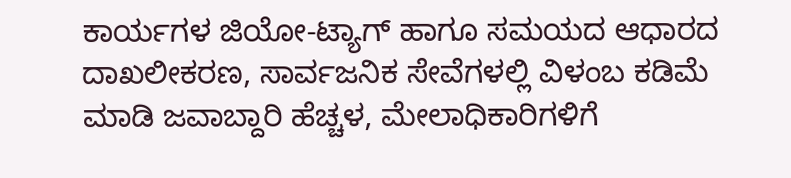ಕಾರ್ಯಗಳ ಜಿಯೋ-ಟ್ಯಾಗ್ ಹಾಗೂ ಸಮಯದ ಆಧಾರದ ದಾಖಲೀಕರಣ, ಸಾರ್ವಜನಿಕ ಸೇವೆಗಳಲ್ಲಿ ವಿಳಂಬ ಕಡಿಮೆ ಮಾಡಿ ಜವಾಬ್ದಾರಿ ಹೆಚ್ಚಳ, ಮೇಲಾಧಿಕಾರಿಗಳಿಗೆ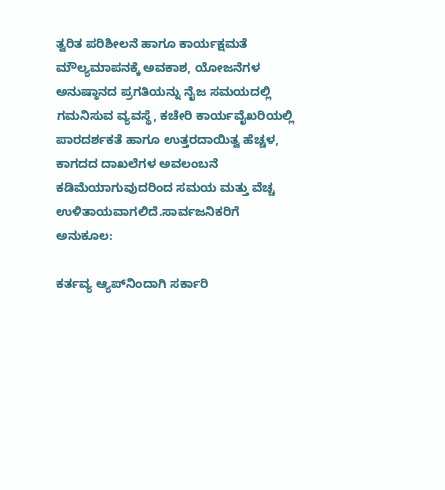ತ್ವರಿತ ಪರಿಶೀಲನೆ ಹಾಗೂ ಕಾರ್ಯಕ್ಷಮತೆ ಮೌಲ್ಯಮಾಪನಕ್ಕೆ ಅವಕಾಶ, ಯೋಜನೆಗಳ ಅನುಷ್ಠಾನದ ಪ್ರಗತಿಯನ್ನು ನೈಜ ಸಮಯದಲ್ಲಿ ಗಮನಿಸುವ ವ್ಯವಸ್ಥೆ, ಕಚೇರಿ ಕಾರ್ಯವೈಖರಿಯಲ್ಲಿ ಪಾರದರ್ಶಕತೆ ಹಾಗೂ ಉತ್ತರದಾಯಿತ್ವ ಹೆಚ್ಚಳ, ಕಾಗದದ ದಾಖಲೆಗಳ ಅವಲಂಬನೆ ಕಡಿಮೆಯಾಗುವುದರಿಂದ ಸಮಯ ಮತ್ತು ವೆಚ್ಚ ಉಳಿತಾಯವಾಗಲಿದೆ.ಸಾರ್ವಜನಿಕರಿಗೆ ಅನುಕೂಲ:

ಕರ್ತವ್ಯ ಆ್ಯಪ್‌ನಿಂದಾಗಿ ಸರ್ಕಾರಿ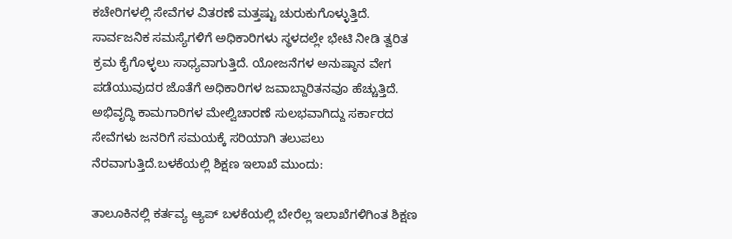ಕಚೇರಿಗಳಲ್ಲಿ ಸೇವೆಗಳ ವಿತರಣೆ ಮತ್ತಷ್ಟು ಚುರುಕುಗೊಳ್ಳುತ್ತಿದೆ. ಸಾರ್ವಜನಿಕ ಸಮಸ್ಯೆಗಳಿಗೆ ಅಧಿಕಾರಿಗಳು ಸ್ಥಳದಲ್ಲೇ ಭೇಟಿ ನೀಡಿ ತ್ವರಿತ ಕ್ರಮ ಕೈಗೊಳ್ಳಲು ಸಾಧ್ಯವಾಗುತ್ತಿದೆ. ಯೋಜನೆಗಳ ಅನುಷ್ಠಾನ ವೇಗ ಪಡೆಯುವುದರ ಜೊತೆಗೆ ಅಧಿಕಾರಿಗಳ ಜವಾಬ್ದಾರಿತನವೂ ಹೆಚ್ಚುತ್ತಿದೆ. ಅಭಿವೃದ್ಧಿ ಕಾಮಗಾರಿಗಳ ಮೇಲ್ವಿಚಾರಣೆ ಸುಲಭವಾಗಿದ್ದು ಸರ್ಕಾರದ ಸೇವೆಗಳು ಜನರಿಗೆ ಸಮಯಕ್ಕೆ ಸರಿಯಾಗಿ ತಲುಪಲು ನೆರವಾಗುತ್ತಿದೆ.ಬಳಕೆಯಲ್ಲಿ ಶಿಕ್ಷಣ ಇಲಾಖೆ ಮುಂದು:

ತಾಲೂಕಿನಲ್ಲಿ ಕರ್ತವ್ಯ ಆ್ಯಪ್ ಬಳಕೆಯಲ್ಲಿ ಬೇರೆಲ್ಲ ಇಲಾಖೆಗಳಿಗಿಂತ ಶಿಕ್ಷಣ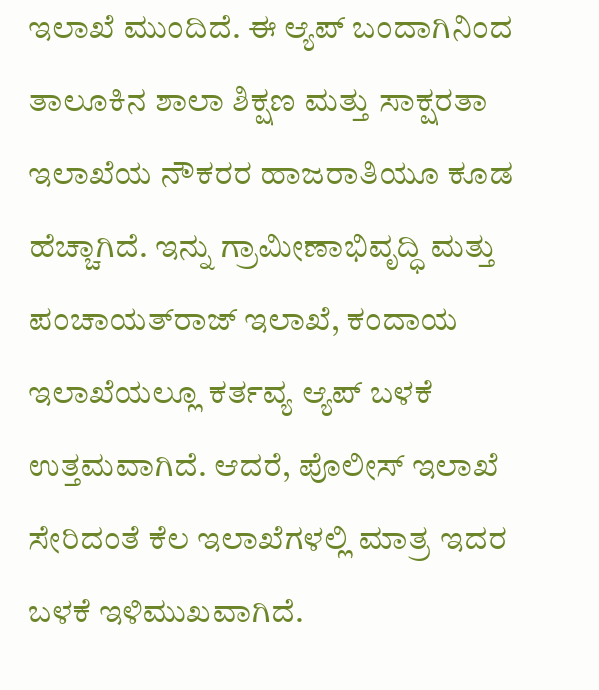ಇಲಾಖೆ ಮುಂದಿದೆ. ಈ ಆ್ಯಪ್ ಬಂದಾಗಿನಿಂದ ತಾಲೂಕಿನ ಶಾಲಾ ಶಿಕ್ಷಣ ಮತ್ತು ಸಾಕ್ಷರತಾ ಇಲಾಖೆಯ ನೌಕರರ ಹಾಜರಾತಿಯೂ ಕೂಡ ಹೆಚ್ಚಾಗಿದೆ. ಇನ್ನು ಗ್ರಾಮೀಣಾಭಿವೃದ್ಧಿ ಮತ್ತು ಪಂಚಾಯತ್‌ರಾಜ್ ಇಲಾಖೆ, ಕಂದಾಯ ಇಲಾಖೆಯಲ್ಲೂ ಕರ್ತವ್ಯ ಆ್ಯಪ್ ಬಳಕೆ ಉತ್ತಮವಾಗಿದೆ. ಆದರೆ, ಪೊಲೀಸ್ ಇಲಾಖೆ ಸೇರಿದಂತೆ ಕೆಲ ಇಲಾಖೆಗಳಲ್ಲಿ ಮಾತ್ರ ಇದರ ಬಳಕೆ ಇಳಿಮುಖವಾಗಿದೆ.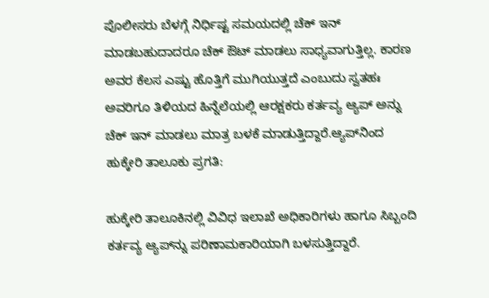ಪೊಲೀಸರು ಬೆಳಗ್ಗೆ ನಿರ್ಧಿಷ್ಟ ಸಮಯದಲ್ಲಿ ಚೆಕ್ ಇನ್ ಮಾಡಬಹುದಾದರೂ ಚೆಕ್ ಔಟ್ ಮಾಡಲು ಸಾಧ್ಯವಾಗುತ್ತಿಲ್ಲ. ಕಾರಣ ಅವರ ಕೆಲಸ ಎಷ್ಟು ಹೊತ್ತಿಗೆ ಮುಗಿಯುತ್ತದೆ ಎಂಬುದು ಸ್ವತಹಃ ಅವರಿಗೂ ತಿಳಿಯದ ಹಿನ್ನೆಲೆಯಲ್ಲಿ ಆರಕ್ಷಕರು ಕರ್ತವ್ಯ ಆ್ಯಪ್ ಅನ್ನು ಚೆಕ್ ಇನ್ ಮಾಡಲು ಮಾತ್ರ ಬಳಕೆ ಮಾಡುತ್ತಿದ್ದಾರೆ.ಆ್ಯಪ್‌ನಿಂದ ಹುಕ್ಕೇರಿ ತಾಲೂಕು ಪ್ರಗತಿ:

ಹುಕ್ಕೇರಿ ತಾಲೂಕಿನಲ್ಲಿ ವಿವಿಧ ಇಲಾಖೆ ಅಧಿಕಾರಿಗಳು ಹಾಗೂ ಸಿಬ್ಬಂದಿ ಕರ್ತವ್ಯ ಆ್ಯಪ್‌ನ್ನು ಪರಿಣಾಮಕಾರಿಯಾಗಿ ಬಳಸುತ್ತಿದ್ದಾರೆ.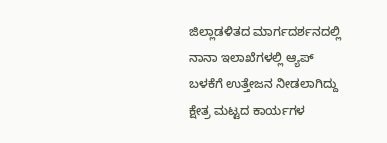ಜಿಲ್ಲಾಡಳಿತದ ಮಾರ್ಗದರ್ಶನದಲ್ಲಿ ನಾನಾ ಇಲಾಖೆಗಳಲ್ಲಿ ಆ್ಯಪ್ ಬಳಕೆಗೆ ಉತ್ತೇಜನ ನೀಡಲಾಗಿದ್ದು ಕ್ಷೇತ್ರ ಮಟ್ಟದ ಕಾರ್ಯಗಳ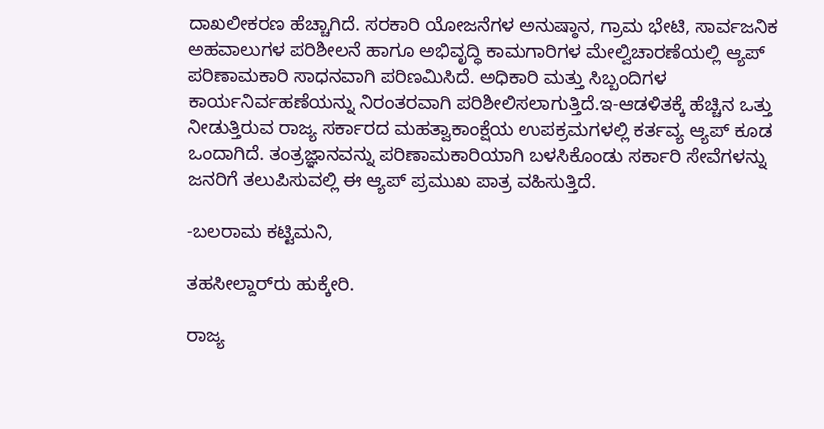ದಾಖಲೀಕರಣ ಹೆಚ್ಚಾಗಿದೆ. ಸರಕಾರಿ ಯೋಜನೆಗಳ ಅನುಷ್ಠಾನ, ಗ್ರಾಮ ಭೇಟಿ, ಸಾರ್ವಜನಿಕ ಅಹವಾಲುಗಳ ಪರಿಶೀಲನೆ ಹಾಗೂ ಅಭಿವೃದ್ಧಿ ಕಾಮಗಾರಿಗಳ ಮೇಲ್ವಿಚಾರಣೆಯಲ್ಲಿ ಆ್ಯಪ್ ಪರಿಣಾಮಕಾರಿ ಸಾಧನವಾಗಿ ಪರಿಣಮಿಸಿದೆ. ಅಧಿಕಾರಿ ಮತ್ತು ಸಿಬ್ಬಂದಿಗಳ ಕಾರ್ಯನಿರ್ವಹಣೆಯನ್ನು ನಿರಂತರವಾಗಿ ಪರಿಶೀಲಿಸಲಾಗುತ್ತಿದೆ.ಇ-ಆಡಳಿತಕ್ಕೆ ಹೆಚ್ಚಿನ ಒತ್ತು ನೀಡುತ್ತಿರುವ ರಾಜ್ಯ ಸರ್ಕಾರದ ಮಹತ್ವಾಕಾಂಕ್ಷೆಯ ಉಪಕ್ರಮಗಳಲ್ಲಿ ಕರ್ತವ್ಯ ಆ್ಯಪ್ ಕೂಡ ಒಂದಾಗಿದೆ. ತಂತ್ರಜ್ಞಾನವನ್ನು ಪರಿಣಾಮಕಾರಿಯಾಗಿ ಬಳಸಿಕೊಂಡು ಸರ್ಕಾರಿ ಸೇವೆಗಳನ್ನು ಜನರಿಗೆ ತಲುಪಿಸುವಲ್ಲಿ ಈ ಆ್ಯಪ್ ಪ್ರಮುಖ ಪಾತ್ರ ವಹಿಸುತ್ತಿದೆ.

-ಬಲರಾಮ ಕಟ್ಟಿಮನಿ,

ತಹಸೀಲ್ದಾರ್‌ರು ಹುಕ್ಕೇರಿ.

ರಾಜ್ಯ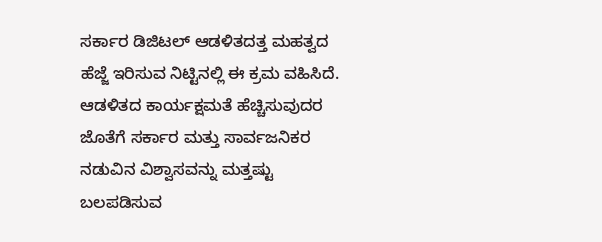ಸರ್ಕಾರ ಡಿಜಿಟಲ್ ಆಡಳಿತದತ್ತ ಮಹತ್ವದ ಹೆಜ್ಜೆ ಇರಿಸುವ ನಿಟ್ಟಿನಲ್ಲಿ ಈ ಕ್ರಮ ವಹಿಸಿದೆ. ಆಡಳಿತದ ಕಾರ್ಯಕ್ಷಮತೆ ಹೆಚ್ಚಿಸುವುದರ ಜೊತೆಗೆ ಸರ್ಕಾರ ಮತ್ತು ಸಾರ್ವಜನಿಕರ ನಡುವಿನ ವಿಶ್ವಾಸವನ್ನು ಮತ್ತಷ್ಟು ಬಲಪಡಿಸುವ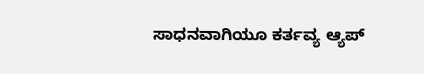ಸಾಧನವಾಗಿಯೂ ಕರ್ತವ್ಯ ಆ್ಯಪ್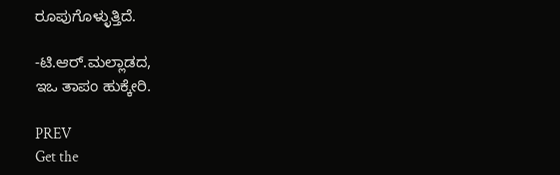ರೂಪುಗೊಳ್ಳುತ್ತಿದೆ.

-ಟಿ.ಆರ್.ಮಲ್ಲಾಡದ,
ಇಒ ತಾಪಂ ಹುಕ್ಕೇರಿ.

PREV
Get the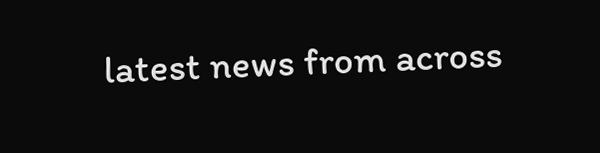latest news from across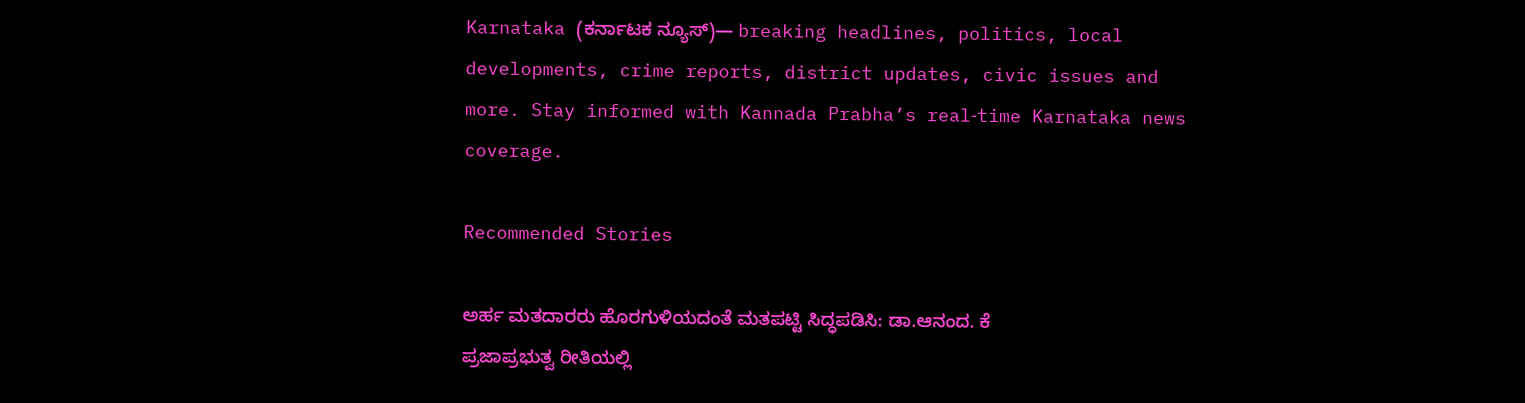Karnataka (ಕರ್ನಾಟಕ ನ್ಯೂಸ್)— breaking headlines, politics, local developments, crime reports, district updates, civic issues and more. Stay informed with Kannada Prabha’s real‑time Karnataka news coverage.

Recommended Stories

ಅರ್ಹ ಮತದಾರರು ಹೊರಗುಳಿಯದಂತೆ ಮತಪಟ್ಟಿ ಸಿದ್ಧಪಡಿಸಿ: ಡಾ.ಆನಂದ. ಕೆ
ಪ್ರಜಾಪ್ರಭುತ್ವ ರೀತಿಯಲ್ಲಿ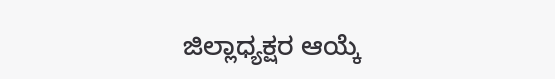ಜಿಲ್ಲಾಧ್ಯಕ್ಷರ ಆಯ್ಕೆ